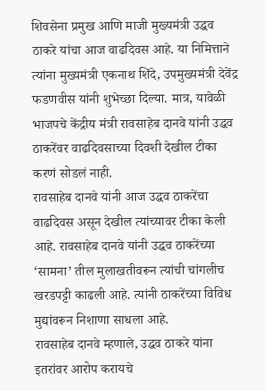शिवसेना प्रमुख आणि माजी मुख्यमंत्री उद्धव ठाकरे यांचा आज वाढदिवस आहे. या निमित्ताने त्यांना मुख्यमंत्री एकनाथ शिंदे, उपमुख्यमंत्री देवेंद्र फडणवीस यांनी शुभेच्छा दिल्या. मात्र, यावेळी भाजपचे केंद्रीय मंत्री रावसाहेब दानवे यांनी उद्धव ठाकरेंवर वाढदिवसाच्या दिवशी देखील टीका करणं सोडलं नाही.
रावसाहेब दानवे यांनी आज उद्धव ठाकरेंचा वाढदिवस असून देखील त्यांच्यावर टीका केली आहे. रावसाहेब दानवे यांनी उद्धव ठाकरेंच्या ‘सामना’ तील मुलाखतीवरून त्यांची चांगलीच खरडपट्टी काढली आहे. त्यांनी ठाकरेंच्या विविध मुद्यांवरून निशाणा साधला आहे.
रावसाहेब दानवे म्हणाले, उद्धव ठाकरे यांना इतरांवर आरोप करायचे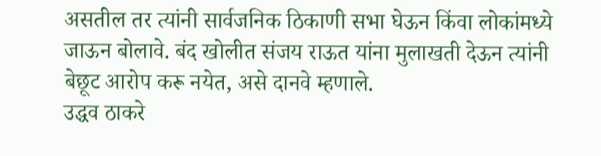असतील तर त्यांनी सार्वजनिक ठिकाणी सभा घेऊन किंवा लोकांमध्ये जाऊन बोलावे. बंद खोलीत संजय राऊत यांना मुलाखती देऊन त्यांनी बेछूट आरोप करू नयेत, असे दानवे म्हणाले.
उद्धव ठाकरे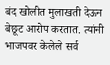बंद खोलीत मुलाखती देऊन बेछूट आरोप करतात. त्यांनी भाजपवर केलेले सर्व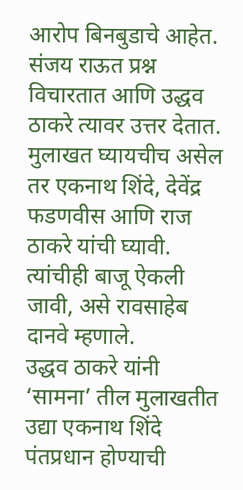आरोप बिनबुडाचे आहेत. संजय राऊत प्रश्न विचारतात आणि उद्धव ठाकरे त्यावर उत्तर देतात. मुलाखत घ्यायचीच असेल तर एकनाथ शिंदे, देवेंद्र फडणवीस आणि राज ठाकरे यांची घ्यावी. त्यांचीही बाजू ऐकली जावी, असे रावसाहेब दानवे म्हणाले.
उद्धव ठाकरे यांनी ‘सामना’ तील मुलाखतीत उद्या एकनाथ शिंदे पंतप्रधान होण्याची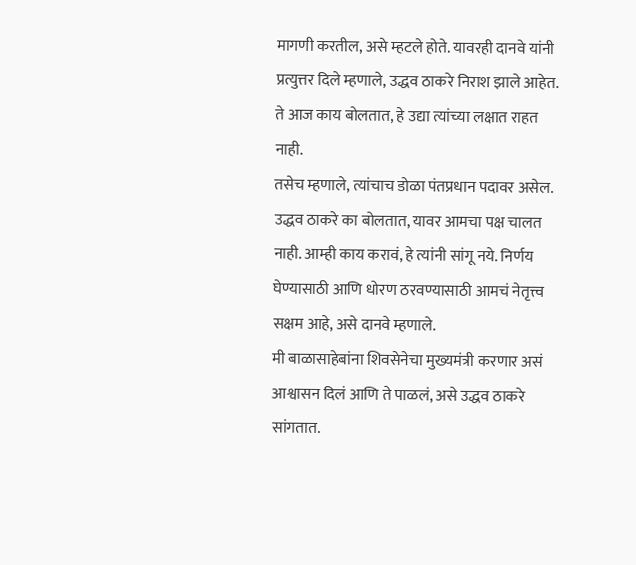मागणी करतील, असे म्हटले होते. यावरही दानवे यांनी प्रत्युत्तर दिले म्हणाले, उद्धव ठाकरे निराश झाले आहेत. ते आज काय बोलतात, हे उद्या त्यांच्या लक्षात राहत नाही.
तसेच म्हणाले, त्यांचाच डोळा पंतप्रधान पदावर असेल. उद्धव ठाकरे का बोलतात, यावर आमचा पक्ष चालत नाही. आम्ही काय करावं, हे त्यांनी सांगू नये. निर्णय घेण्यासाठी आणि धोरण ठरवण्यासाठी आमचं नेतृत्त्व सक्षम आहे, असे दानवे म्हणाले.
मी बाळासाहेबांना शिवसेनेचा मुख्यमंत्री करणार असं आश्वासन दिलं आणि ते पाळलं, असे उद्धव ठाकरे सांगतात.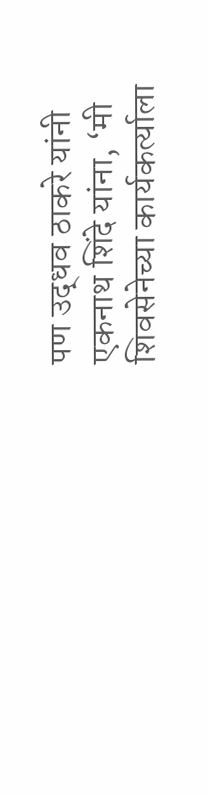पण उद्धव ठाकरे यांनी एकनाथ शिंदे यांना, ‘मी शिवसेनेच्या कार्यकर्त्याला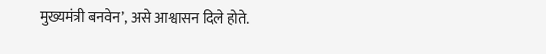मुख्यमंत्री बनवेन’, असे आश्वासन दिले होते.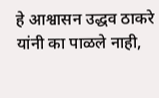हे आश्वासन उद्धव ठाकरे यांनी का पाळले नाही,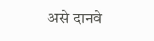असे दानवे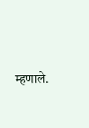म्हणाले.